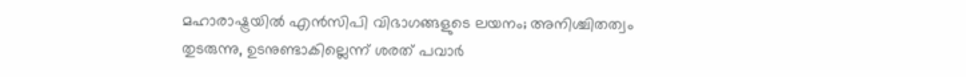മഹാരാഷ്ട്രയില്‍ എന്‍സിപി വിഭാഗങ്ങളുടെ ലയനം; അനിശ്ചിതത്വം തുടരുന്നു, ഉടനുണ്ടാകില്ലെന്ന് ശരത് പവാര്‍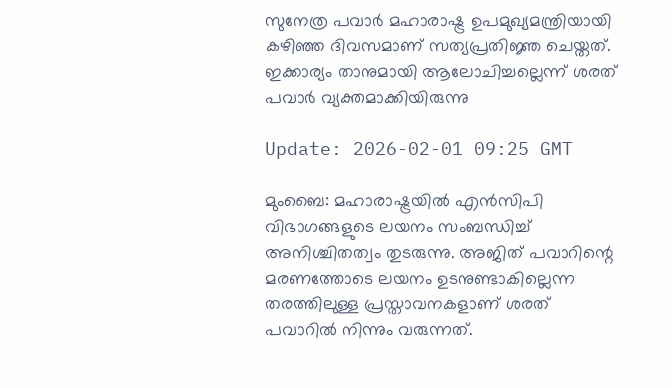സുനേത്ര പവാർ മഹാരാഷ്ട്ര ഉപമുഖ്യമന്ത്രിയായി കഴിഞ്ഞ ദിവസമാണ് സത്യപ്രതിജ്ഞ ചെയ്തത്. ഇക്കാര്യം താനുമായി ആലോചിച്ചല്ലെന്ന് ശരത് പവാര്‍ വ്യക്തമാക്കിയിരുന്നു

Update: 2026-02-01 09:25 GMT

മുംബൈ: മഹാരാഷ്ട്രയില്‍ എന്‍സിപി വിഭാഗങ്ങളുടെ ലയനം സംബന്ധിച്ച് അനിശ്ചിതത്വം തുടരുന്നു. അജിത് പവാറിന്റെ മരണത്തോടെ ലയനം ഉടനുണ്ടാകില്ലെന്ന തരത്തിലുള്ള പ്രസ്താവനകളാണ് ശരത് പവാറില്‍ നിന്നും വരുന്നത്.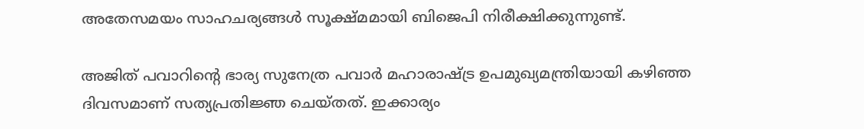അതേസമയം സാഹചര്യങ്ങള്‍ സൂക്ഷ്മമായി ബിജെപി നിരീക്ഷിക്കുന്നുണ്ട്.

അജിത് പവാറിന്റെ ഭാര്യ സുനേത്ര പവാർ മഹാരാഷ്ട്ര ഉപമുഖ്യമന്ത്രിയായി കഴിഞ്ഞ ദിവസമാണ് സത്യപ്രതിജ്ഞ ചെയ്തത്. ഇക്കാര്യം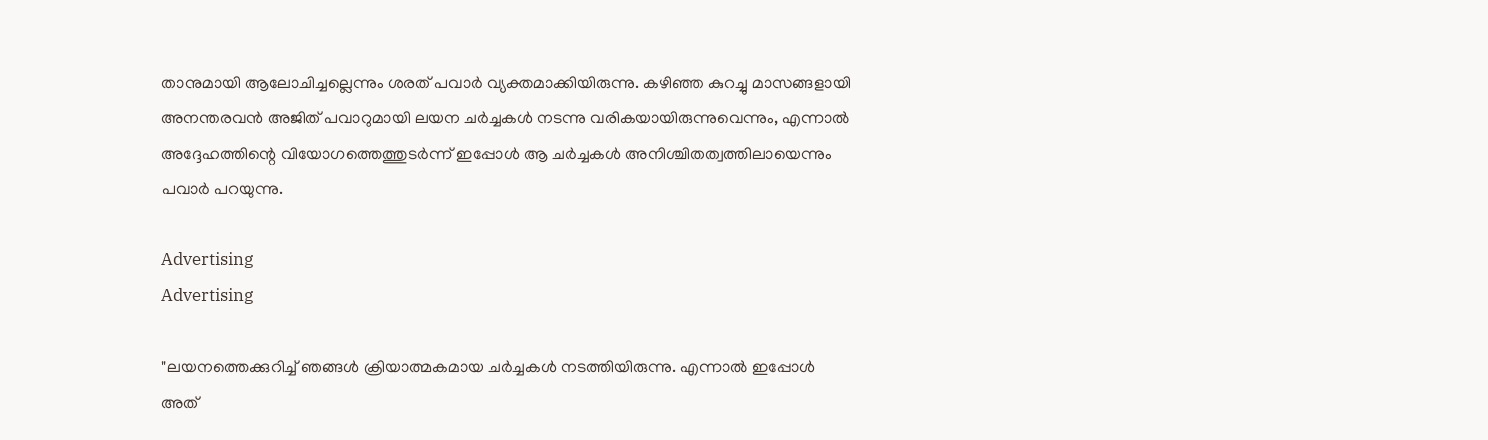താനുമായി ആലോചിച്ചല്ലെന്നും ശരത് പവാര്‍ വ്യക്തമാക്കിയിരുന്നു. കഴിഞ്ഞ കുറച്ചു മാസങ്ങളായി അനന്തരവൻ അജിത് പവാറുമായി ലയന ചർച്ചകൾ നടന്നു വരികയായിരുന്നുവെന്നും, എന്നാൽ അദ്ദേഹത്തിന്റെ വിയോഗത്തെത്തുടർന്ന് ഇപ്പോൾ ആ ചർച്ചകൾ അനിശ്ചിതത്വത്തിലായെന്നും പവാർ പറയുന്നു.

Advertising
Advertising

"ലയനത്തെക്കുറിച്ച് ഞങ്ങൾ ക്രിയാത്മകമായ ചർച്ചകൾ നടത്തിയിരുന്നു. എന്നാൽ ഇപ്പോൾ അത്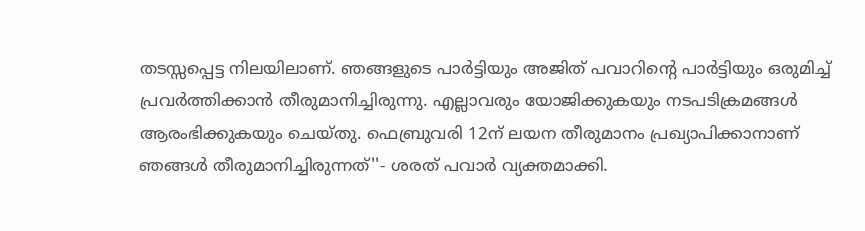തടസ്സപ്പെട്ട നിലയിലാണ്. ഞങ്ങളുടെ പാർട്ടിയും അജിത് പവാറിന്റെ പാർട്ടിയും ഒരുമിച്ച് പ്രവർത്തിക്കാൻ തീരുമാനിച്ചിരുന്നു. എല്ലാവരും യോജിക്കുകയും നടപടിക്രമങ്ങൾ ആരംഭിക്കുകയും ചെയ്തു. ഫെബ്രുവരി 12ന് ലയന തീരുമാനം പ്രഖ്യാപിക്കാനാണ് ഞങ്ങൾ തീരുമാനിച്ചിരുന്നത്''- ശരത് പവാര്‍ വ്യക്തമാക്കി.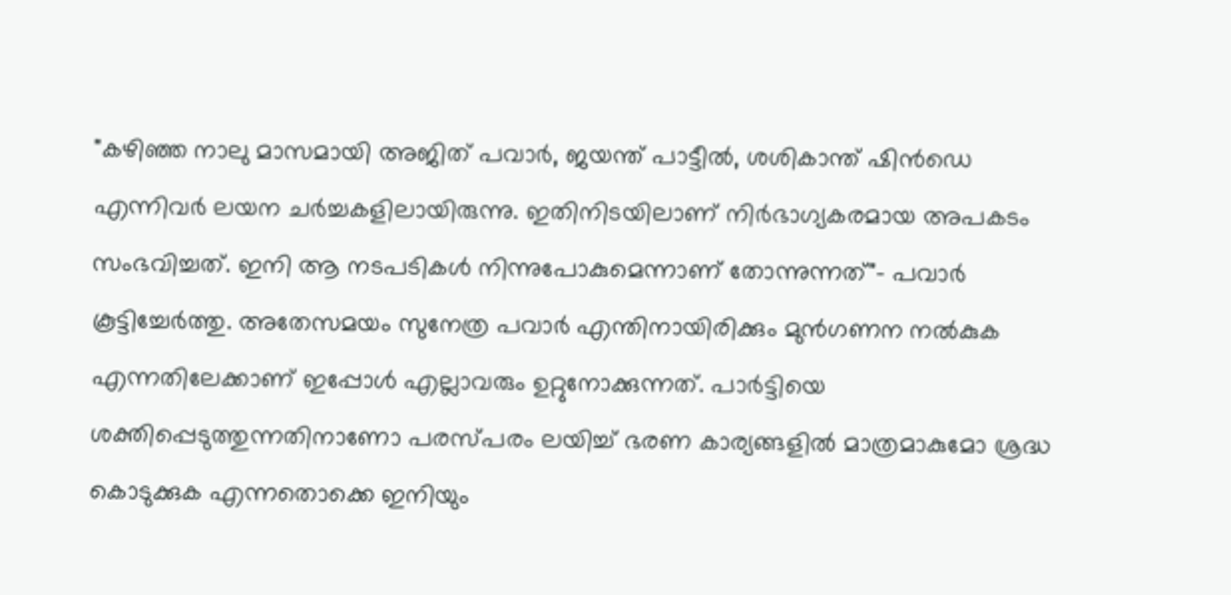"കഴിഞ്ഞ നാലു മാസമായി അജിത് പവാർ, ജയന്ത് പാട്ടീൽ, ശശികാന്ത് ഷിൻഡെ എന്നിവർ ലയന ചർച്ചകളിലായിരുന്നു. ഇതിനിടയിലാണ് നിർഭാഗ്യകരമായ അപകടം സംഭവിച്ചത്. ഇനി ആ നടപടികൾ നിന്നുപോകുമെന്നാണ് തോന്നുന്നത്"- പവാർ കൂട്ടിച്ചേര്‍ത്തു. അതേസമയം സുനേത്ര പവാർ എന്തിനായിരിക്കും മുൻഗണന നൽകുക എന്നതിലേക്കാണ് ഇപ്പോൾ എല്ലാവരും ഉറ്റുനോക്കുന്നത്. പാര്‍ട്ടിയെ ശക്തിപ്പെടുത്തുന്നതിനാണോ പരസ്പരം ലയിച്ച് ഭരണ കാര്യങ്ങളില്‍ മാത്രമാകുമോ ശ്രദ്ധ കൊടുക്കുക എന്നതൊക്കെ ഇനിയും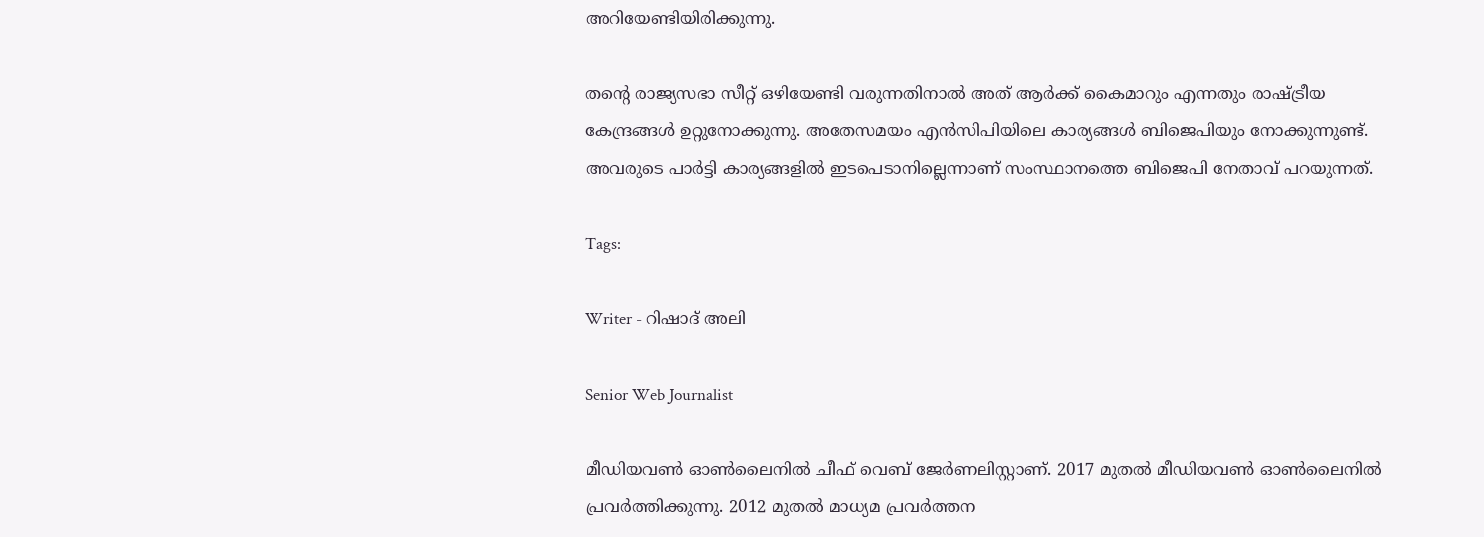അറിയേണ്ടിയിരിക്കുന്നു.

തൻ്റെ രാജ്യസഭാ സീറ്റ് ഒഴിയേണ്ടി വരുന്നതിനാല്‍ അത് ആര്‍ക്ക് കൈമാറും എന്നതും രാഷ്ട്രീയ കേന്ദ്രങ്ങള്‍ ഉറ്റുനോക്കുന്നു. അതേസമയം എന്‍സിപിയിലെ കാര്യങ്ങള്‍ ബിജെപിയും നോക്കുന്നുണ്ട്. അവരുടെ പാര്‍ട്ടി കാര്യങ്ങളില്‍ ഇടപെടാനില്ലെന്നാണ് സംസ്ഥാനത്തെ ബിജെപി നേതാവ് പറയുന്നത്.

Tags:

Writer - റിഷാദ് അലി

Senior Web Journalist

മീഡിയവൺ ഓൺലൈനിൽ ചീഫ് വെബ് ജേർണലിസ്റ്റാണ്. 2017 മുതൽ മീഡിയവൺ ഓൺലൈനിൽ പ്രവർത്തിക്കുന്നു. 2012 മുതൽ മാധ്യമ പ്രവർത്തന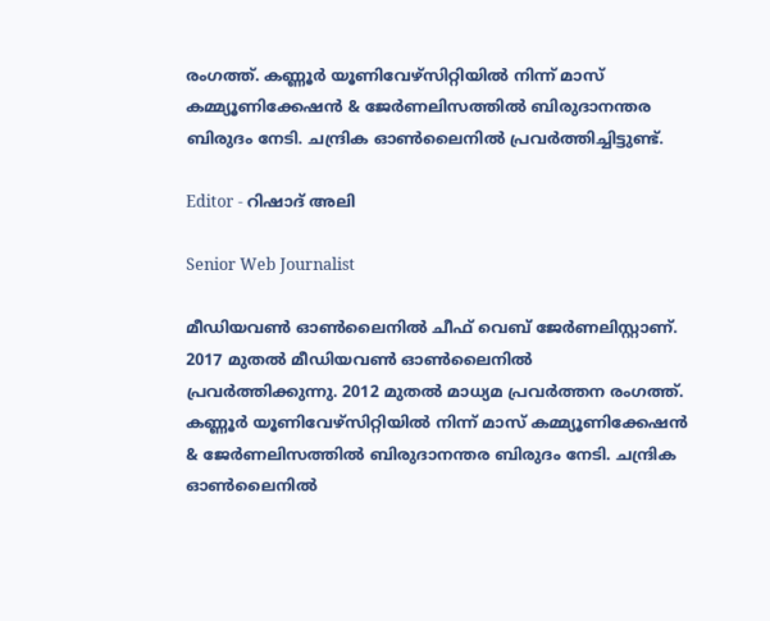രംഗത്ത്. കണ്ണൂര്‍ യൂണിവേഴ്‌സിറ്റിയിൽ നിന്ന് മാസ് കമ്മ്യൂണിക്കേഷന്‍ & ജേര്‍ണലിസത്തില്‍ ബിരുദാനന്തര ബിരുദം നേടി. ചന്ദ്രിക ഓണ്‍ലൈനില്‍ പ്രവര്‍ത്തിച്ചിട്ടുണ്ട്.

Editor - റിഷാദ് അലി

Senior Web Journalist

മീഡിയവൺ ഓൺലൈനിൽ ചീഫ് വെബ് ജേർണലിസ്റ്റാണ്. 2017 മുതൽ മീഡിയവൺ ഓൺലൈനിൽ പ്രവർത്തിക്കുന്നു. 2012 മുതൽ മാധ്യമ പ്രവർത്തന രംഗത്ത്. കണ്ണൂര്‍ യൂണിവേഴ്‌സിറ്റിയിൽ നിന്ന് മാസ് കമ്മ്യൂണിക്കേഷന്‍ & ജേര്‍ണലിസത്തില്‍ ബിരുദാനന്തര ബിരുദം നേടി. ചന്ദ്രിക ഓണ്‍ലൈനില്‍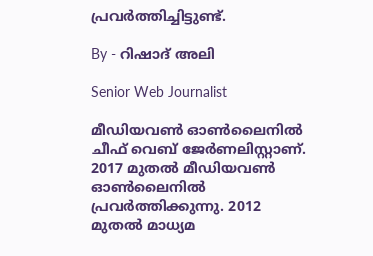പ്രവര്‍ത്തിച്ചിട്ടുണ്ട്.

By - റിഷാദ് അലി

Senior Web Journalist

മീഡിയവൺ ഓൺലൈനിൽ ചീഫ് വെബ് ജേർണലിസ്റ്റാണ്. 2017 മുതൽ മീഡിയവൺ ഓൺലൈനിൽ പ്രവർത്തിക്കുന്നു. 2012 മുതൽ മാധ്യമ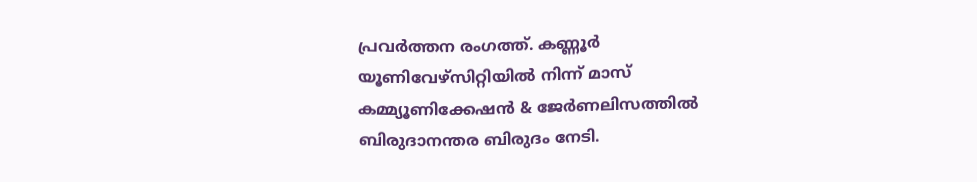പ്രവർത്തന രംഗത്ത്. കണ്ണൂര്‍ യൂണിവേഴ്‌സിറ്റിയിൽ നിന്ന് മാസ് കമ്മ്യൂണിക്കേഷന്‍ & ജേര്‍ണലിസത്തില്‍ ബിരുദാനന്തര ബിരുദം നേടി.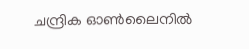ചന്ദ്രിക ഓണ്‍ലൈനില്‍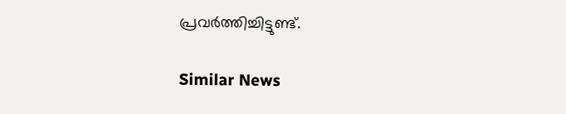പ്രവര്‍ത്തിച്ചിട്ടുണ്ട്.

Similar News